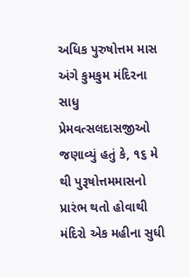અધિક પુરુષોત્તમ માસ અંગે કુમકુમ મંદિરના સાધુ પ્રેમવત્સલદાસજીઓ જણાવ્યું હતું કે, ૧૬ મે થી પુરૂષોત્તમમાસનો પ્રારંભ થતો હોવાથી મંદિરો એક મહીના સુધી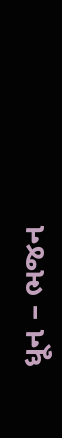ધૂન – ભજન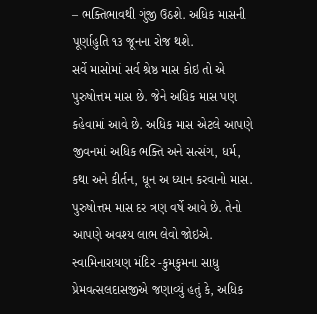– ભક્તિભાવથી ગુંજી ઉઠશે. અધિક માસની પૂર્ણાહુતિ ૧૩ જૂનના રોજ થશે.
સર્વે માસોમાં સર્વ શ્રેષ્ઠ માસ કોઇ તો એ પુરુષોત્તમ માસ છે. જેને અધિક માસ પણ કહેવામાં આવે છે. અધિક માસ એટલે આપણે જીવનમાં અધિક ભક્તિ અને સત્સંગ, ધર્મ, કથા અને કીર્તન, ધૂન અ ધ્યાન કરવાનો માસ. પુરુષોત્તમ માસ દર ત્રણ વર્ષે આવે છે. તેનો આપણે અવશ્ય લાભ લેવો જોઇએ.
સ્વામિનારાયણ મંદિર -કુમકુમના સાધુ પ્રેમવત્સલદાસજીએ જણાવ્યું હતું કે, અધિક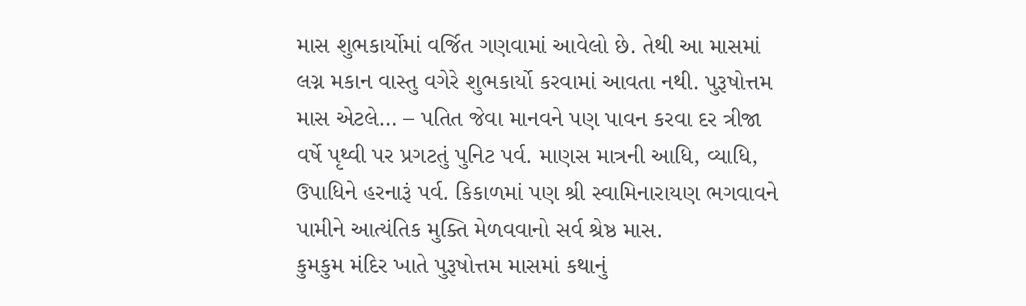માસ શુભકાર્યોમાં વર્જિત ગણવામાં આવેલો છે. તેથી આ માસમાં લગ્ન મકાન વાસ્તુ વગેરે શુભકાર્યો કરવામાં આવતા નથી. પુરૂષોત્તમ માસ એટલે… – પતિત જેવા માનવને પણ પાવન કરવા દર ત્રીજા વર્ષે પૃથ્વી પર પ્રગટતું પુનિટ પર્વ. માણસ માત્રની આધિ, વ્યાધિ, ઉપાધિને હરનારૂં પર્વ. કિકાળમાં પણ શ્રી સ્વામિનારાયણ ભગવાવને પામીને આત્યંતિક મુક્તિ મેળવવાનો સર્વ શ્રેષ્ઠ માસ.
કુમકુમ મંદિર ખાતે પુરૂષોત્તમ માસમાં કથાનું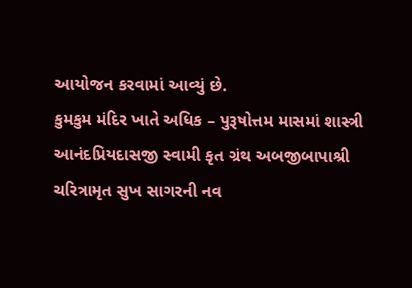આયોજન કરવામાં આવ્યું છે.
કુમકુમ મંદિર ખાતે અધિક – પુરૂષોત્તમ માસમાં શાસ્ત્રી આનંદપ્રિયદાસજી સ્વામી કૃત ગ્રંથ અબજીબાપાશ્રી ચરિત્રામૃત સુખ સાગરની નવ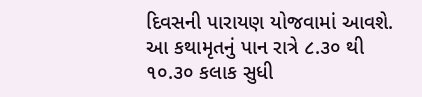દિવસની પારાયણ યોજવામાં આવશે. આ કથામૃતનું પાન રાત્રે ૮.૩૦ થી ૧૦.૩૦ કલાક સુધી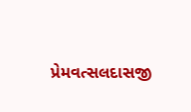પ્રેમવત્સલદાસજી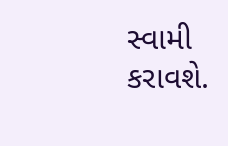સ્વામી કરાવશે.